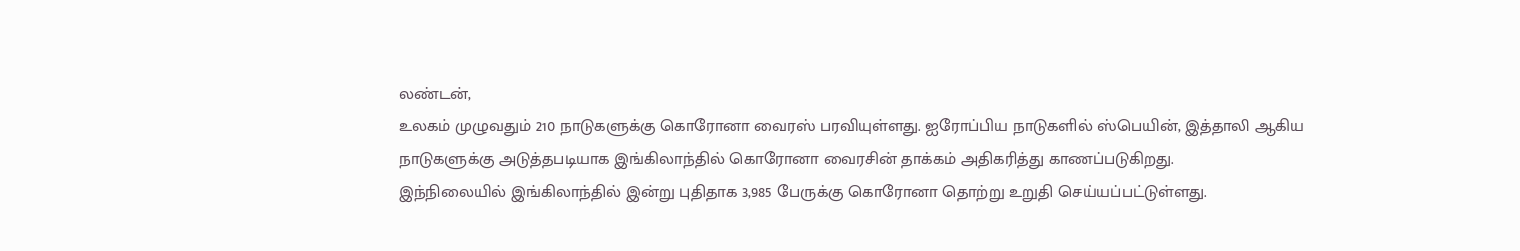லண்டன்,
உலகம் முழுவதும் 210 நாடுகளுக்கு கொரோனா வைரஸ் பரவியுள்ளது. ஐரோப்பிய நாடுகளில் ஸ்பெயின், இத்தாலி ஆகிய நாடுகளுக்கு அடுத்தபடியாக இங்கிலாந்தில் கொரோனா வைரசின் தாக்கம் அதிகரித்து காணப்படுகிறது.
இந்நிலையில் இங்கிலாந்தில் இன்று புதிதாக 3,985 பேருக்கு கொரோனா தொற்று உறுதி செய்யப்பட்டுள்ளது.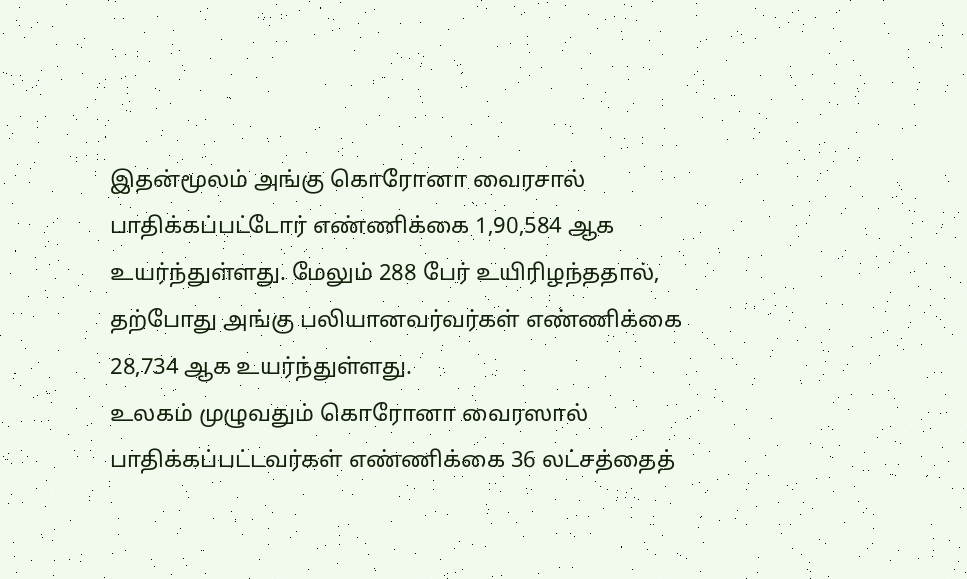இதன்மூலம் அங்கு கொரோனா வைரசால் பாதிக்கப்பட்டோர் எண்ணிக்கை 1,90,584 ஆக உயர்ந்துள்ளது. மேலும் 288 பேர் உயிரிழந்ததால், தற்போது அங்கு பலியானவர்வர்கள் எண்ணிக்கை 28,734 ஆக உயர்ந்துள்ளது.
உலகம் முழுவதும் கொரோனா வைரஸால் பாதிக்கப்பட்டவர்கள் எண்ணிக்கை 36 லட்சத்தைத்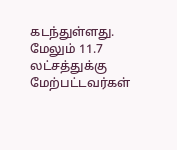கடந்துள்ளது. மேலும் 11.7 லட்சத்துக்கு மேற்பட்டவர்கள்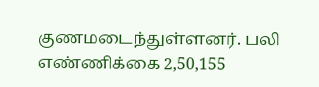குணமடைந்துள்ளனர். பலி எண்ணிக்கை 2,50,155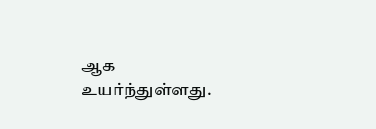ஆக உயர்ந்துள்ளது.